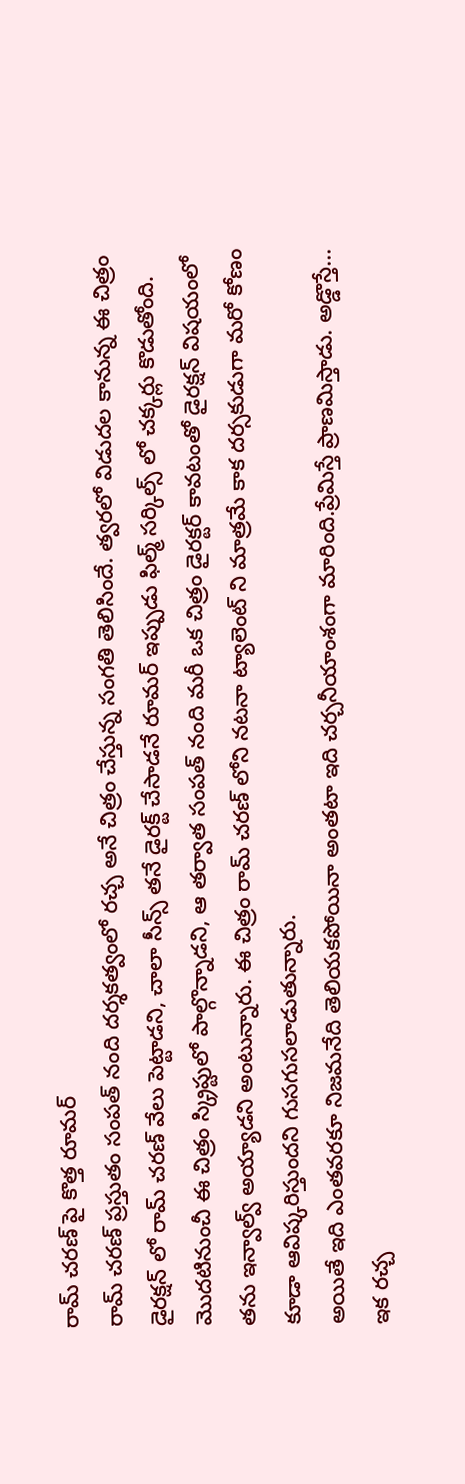రామ్ చరణ్ పై కొత్త రూమర్
రామ్ చరణ్ ప్రస్తుతం సంపత్ నంది దర్శకత్వంలో రచ్చ అనే చిత్రం చేస్తున్న సంగతి తెలిసిందే. త్వరలో విడుదల కానున్న ఈ చిత్రం డైరక్షన్ లో రామ్ చరణ్ వేలు పెట్టాడని, చాలా సీన్స్ తనే డైరక్ట్ చేసాడనే రూమర్ ఇప్పుడు ఫిల్మ్ సర్కిల్స్ లో చక్కర్లు కొడుతోంది. మొదటినుంచీ ఈ చిత్రం స్క్రిప్టులో పాల్గొన్నాడని, ఆ తర్వాత సంపత్ నంది మరీ ఒక చిత్రం డైరక్టర్ కావటంతో డైరక్షన్ విషయంలో తను ఇన్వాల్వ్ అయ్యాడని అంటున్నారు. ఈ చిత్రం రామ్ చరణ్ లోని నటనా ట్యాలెంట్ ని మాత్రమే కాక దర్సకుడుగా మరో కోణం కూడా ఆవిష్కరిస్తుందని గుసగుసలాడుతున్నారు.
అయితే ఇది ఎంతవరకూ నిజమనేది తెలియకపోయినా అంతటా ఇది చర్చనీయాంశంగా మారింది.ప్రేమిస్తే ప్రాణమిస్తాడు. అడ్డొస్తే... ఇక రచ్చ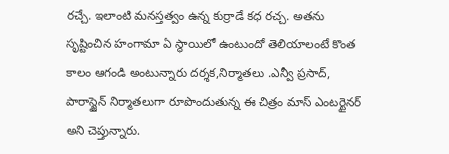రచ్చే. ఇలాంటి మనస్తత్వం ఉన్న కుర్రాడే కధ రచ్చ. అతను సృష్టించిన హంగామా ఏ స్థాయిలో ఉంటుందో తెలియాలంటే కొంత కాలం ఆగండి అంటున్నారు దర్శక,నిర్మాతలు .ఎన్వీ ప్రసాద్, పారాస్జైన్ నిర్మాతలుగా రూపొందుతున్న ఈ చిత్రం మాస్ ఎంటర్టైనర్ అని చెప్తున్నారు.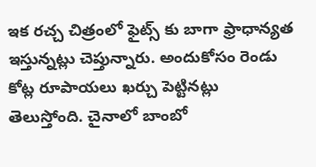ఇక రచ్చ చిత్రంలో ఫైట్స్ కు బాగా ఫ్రాధాన్యత ఇస్తున్నట్లు చెప్తున్నారు. అందుకోసం రెండు కోట్ల రూపాయలు ఖర్చు పెట్టినట్లు తెలుస్తోంది. చైనాలో బాంబో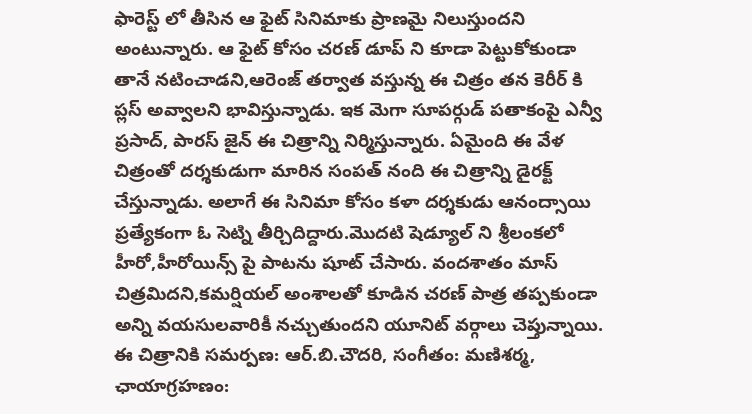ఫారెస్ట్ లో తీసిన ఆ ఫైట్ సినిమాకు ప్రాణమై నిలుస్తుందని అంటున్నారు. ఆ ఫైట్ కోసం చరణ్ డూప్ ని కూడా పెట్టుకోకుండా తానే నటించాడని,ఆరెంజ్ తర్వాత వస్తున్న ఈ చిత్రం తన కెరీర్ కి ప్లస్ అవ్వాలని భావిస్తున్నాడు. ఇక మెగా సూపర్గుడ్ పతాకంపై ఎన్వీ ప్రసాద్, పారస్ జైన్ ఈ చిత్రాన్ని నిర్మిస్తున్నారు. ఏమైంది ఈ వేళ చిత్రంతో దర్శకుడుగా మారిన సంపత్ నంది ఈ చిత్రాన్ని డైరక్ట్ చేస్తున్నాడు. అలాగే ఈ సినిమా కోసం కళా దర్శకుడు ఆనంద్సాయి ప్రత్యేకంగా ఓ సెట్ని తీర్చిదిద్దారు.మొదటి షెడ్యూల్ ని శ్రీలంకలో హీరో,హీరోయిన్స్ పై పాటను షూట్ చేసారు. వందశాతం మాస్ చిత్రమిదని,కమర్షియల్ అంశాలతో కూడిన చరణ్ పాత్ర తప్పకుండా అన్ని వయసులవారికీ నచ్చుతుందని యూనిట్ వర్గాలు చెప్తున్నాయి. ఈ చిత్రానికి సమర్పణ: ఆర్.బి.చౌదరి, సంగీతం: మణిశర్మ, ఛాయాగ్రహణం: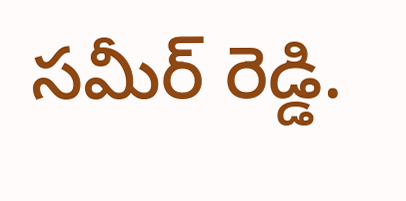సమీర్ రెడ్డి.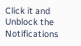Click it and Unblock the Notifications